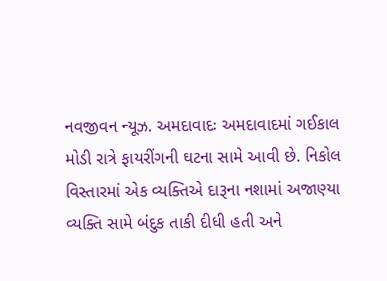નવજીવન ન્યૂઝ. અમદાવાદઃ અમદાવાદમાં ગઈકાલ મોડી રાત્રે ફાયરીંગની ઘટના સામે આવી છે. નિકોલ વિસ્તારમાં એક વ્યક્તિએ દારૂના નશામાં અજાણ્યા વ્યક્તિ સામે બંદુક તાકી દીધી હતી અને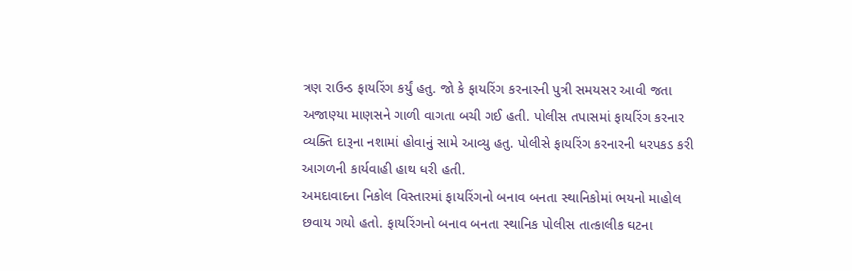ત્રણ રાઉન્ડ ફાયરિંગ કર્યું હતુ. જો કે ફાયરિંગ કરનારની પુત્રી સમયસર આવી જતા અજાણ્યા માણસને ગાળી વાગતા બચી ગઈ હતી. પોલીસ તપાસમાં ફાયરિંગ કરનાર વ્યક્તિ દારૂના નશામાં હોવાનું સામે આવ્યુ હતુ. પોલીસે ફાયરિંગ કરનારની ધરપકડ કરી આગળની કાર્યવાહી હાથ ધરી હતી.
અમદાવાદના નિકોલ વિસ્તારમાં ફાયરિંગનો બનાવ બનતા સ્થાનિકોમાં ભયનો માહોલ છવાય ગયો હતો. ફાયરિંગનો બનાવ બનતા સ્થાનિક પોલીસ તાત્કાલીક ઘટના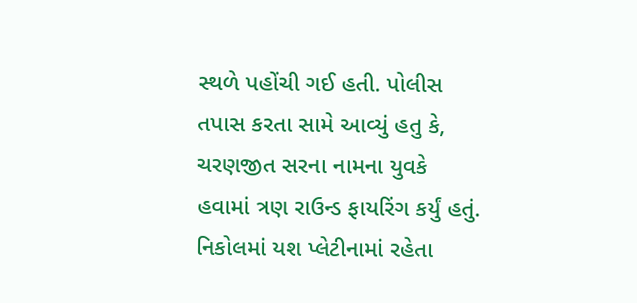સ્થળે પહોંચી ગઈ હતી. પોલીસ તપાસ કરતા સામે આવ્યું હતુ કે, ચરણજીત સરના નામના યુવકે હવામાં ત્રણ રાઉન્ડ ફાયરિંગ કર્યું હતું. નિકોલમાં યશ પ્લેટીનામાં રહેતા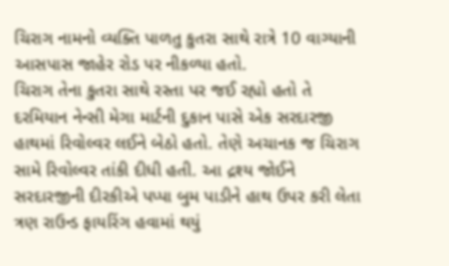ચિરાગ નામનો વ્યક્તિ પાળતુ કુતરા સાથે રાત્રે 10 વાગ્યાની આસપાસ જાહેર રોડ પર નીકળ્યા હતો.
ચિરાગ તેના કુતરા સાથે રસ્તા પર જઈ રહ્યો હતો તે દરમિયાન નેન્સી મેગા માર્ટની દુકાન પાસે એક સરદારજી હાથમાં રિવોલ્વર લઈને બેઠો હતો. તેણે અચાનક જ ચિરાગ સામે રિવોલ્વર તાંકી દીધી હતી. આ દ્રશ્ય જોઈને સરદારજીની દીરકીએ પપ્પા બુમ પાડીને હાથ ઉપર કરી લેતા ત્રણ રાઉન્ડ ફાયરિંગ હવામાં થયું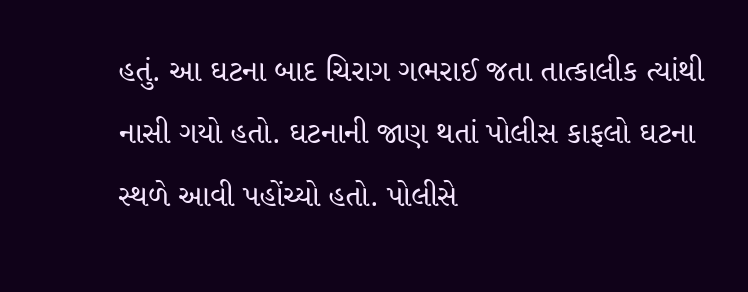હતું. આ ઘટના બાદ ચિરાગ ગભરાઈ જતા તાત્કાલીક ત્યાંથી નાસી ગયો હતો. ઘટનાની જાણ થતાં પોલીસ કાફલો ઘટના સ્થળે આવી પહોંચ્યો હતો. પોલીસે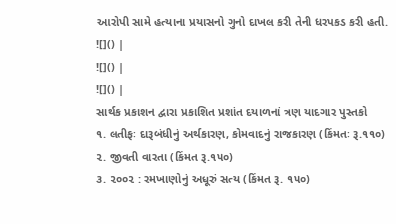આરોપી સામે હત્યાના પ્રયાસનો ગુનો દાખલ કરી તેની ધરપકડ કરી હતી.
![]() |
![]() |
![]() |
સાર્થક પ્રકાશન દ્વારા પ્રકાશિત પ્રશાંત દયાળનાં ત્રણ યાદગાર પુસ્તકો
૧. લતીફઃ દારૂબંધીનું અર્થકારણ, કોમવાદનું રાજકારણ (કિંમતઃ રૂ.૧૧૦)
૨. જીવતી વારતા (કિંમત રૂ.૧૫૦)
૩. ૨૦૦૨ : રમખાણોનું અધૂરું સત્ય (કિંમત રૂ. ૧૫૦)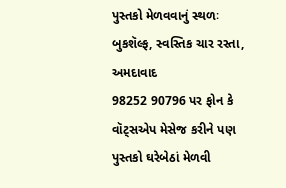પુસ્તકો મેળવવાનું સ્થળઃ બુકશૅલ્ફ, સ્વસ્તિક ચાર રસ્તા, અમદાવાદ
98252 90796 પર ફોન કે વૉટ્સએપ મેસેજ કરીને પણ પુસ્તકો ઘરેબેઠાં મેળવી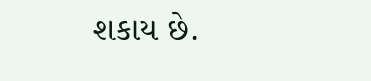શકાય છે.